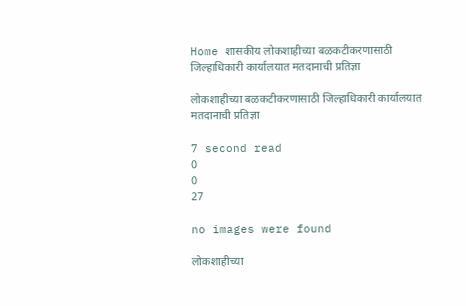Home शासकीय लोकशाहीच्या बळकटीकरणासाठी जिल्हाधिकारी कार्यालयात मतदानाची प्रतिज्ञा

लोकशाहीच्या बळकटीकरणासाठी जिल्हाधिकारी कार्यालयात मतदानाची प्रतिज्ञा

7 second read
0
0
27

no images were found

लोकशाहीच्या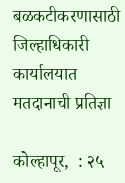बळकटीकरणासाठी जिल्हाधिकारी कार्यालयात मतदानाची प्रतिज्ञा

कोल्हापूर,  : २५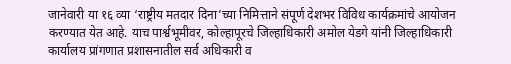जानेवारी या १६ व्या ‘राष्ट्रीय मतदार दिना’च्या निमित्ताने संपूर्ण देशभर विविध कार्यक्रमांचे आयोजन करण्यात येत आहे. याच पार्श्वभूमीवर, कोल्हापूरचे जिल्हाधिकारी अमोल येडगे यांनी जिल्हाधिकारी कार्यालय प्रांगणात प्रशासनातील सर्व अधिकारी व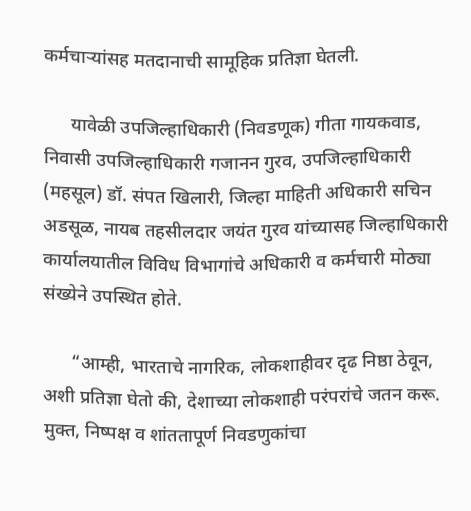कर्मचाऱ्यांसह मतदानाची सामूहिक प्रतिज्ञा घेतली.

      यावेळी उपजिल्हाधिकारी (निवडणूक) गीता गायकवाड, निवासी उपजिल्हाधिकारी गजानन गुरव, उपजिल्हाधिकारी (महसूल) डॉ. संपत खिलारी, जिल्हा माहिती अधिकारी सचिन अडसूळ, नायब तहसीलदार जयंत गुरव यांच्यासह जिल्हाधिकारी कार्यालयातील विविध विभागांचे अधिकारी व कर्मचारी मोठ्या संख्येने उपस्थित होते.

      “आम्ही, भारताचे नागरिक, लोकशाहीवर दृढ निष्ठा ठेवून, अशी प्रतिज्ञा घेतो की, देशाच्या लोकशाही परंपरांचे जतन करू. मुक्त, निष्पक्ष व शांततापूर्ण निवडणुकांचा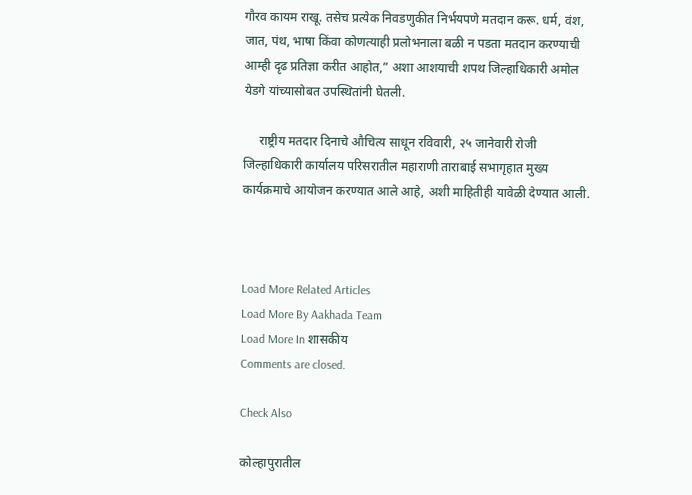गौरव कायम राखू. तसेच प्रत्येक निवडणुकीत निर्भयपणे मतदान करू. धर्म, वंश, जात, पंथ, भाषा किंवा कोणत्याही प्रलोभनाला बळी न पडता मतदान करण्याची आम्ही दृढ प्रतिज्ञा करीत आहोत,” अशा आशयाची शपथ जिल्हाधिकारी अमोल येडगे यांच्यासोबत उपस्थितांनी घेतली.

     राष्ट्रीय मतदार दिनाचे औचित्य साधून रविवारी, २५ जानेवारी रोजी जिल्हाधिकारी कार्यालय परिसरातील महाराणी ताराबाई सभागृहात मुख्य कार्यक्रमाचे आयोजन करण्यात आले आहे, अशी माहितीही यावेळी देण्यात आली.



Load More Related Articles
Load More By Aakhada Team
Load More In शासकीय
Comments are closed.

Check Also

कोल्हापुरातील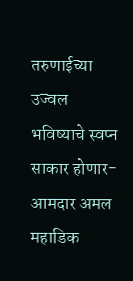तरुणाईच्या उज्वल भविष्याचे स्वप्न साकार होणार- आमदार अमल महाडिक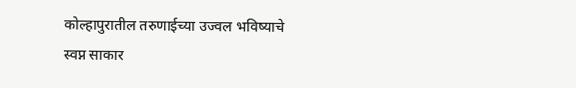कोल्हापुरातील तरुणाईच्या उज्वल भविष्याचे स्वप्न साकार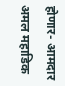होणार- आमदार अमल महाडिक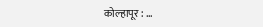कोल्हापूर : …